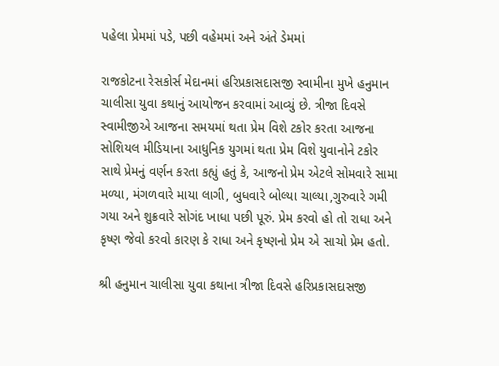પહેલા પ્રેમમાં પડે, પછી વહેમમાં અને અંતે ડેમમાં

રાજકોટના રેસકોર્સ મેદાનમાં હરિપ્રકાસદાસજી સ્વામીના મુખે હનુમાન ચાલીસા યુવા કથાનું આયોજન કરવામાં આવ્યું છે. ત્રીજા દિવસે સ્વામીજીએ આજના સમયમાં થતા પ્રેમ વિશે ટકોર કરતા આજના સોશિયલ મીડિયાના આધુનિક યુગમાં થતા પ્રેમ વિશે યુવાનોને ટકોર સાથે પ્રેમનું વર્ણન કરતા કહ્યું હતું કે, આજનો પ્રેમ એટલે સોમવારે સામા મળ્યા, મંગળવારે માયા લાગી, બુધવારે બોલ્યા ચાલ્યા,ગુરુવારે ગમી ગયા અને શુક્રવારે સોગંદ ખાધા પછી પૂરું. પ્રેમ કરવો હો તો રાધા અને કૃષ્ણ જેવો કરવો કારણ કે રાધા અને કૃષ્ણનો પ્રેમ એ સાચો પ્રેમ હતો.

શ્રી હનુમાન ચાલીસા યુવા કથાના ત્રીજા દિવસે હરિપ્રકાસદાસજી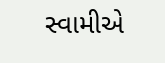સ્વામીએ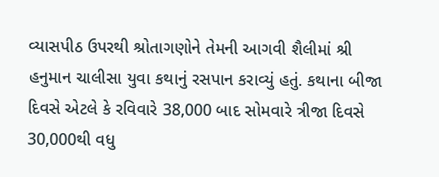વ્યાસપીઠ ઉપરથી શ્રોતાગણોને તેમની આગવી શૈલીમાં શ્રી હનુમાન ચાલીસા યુવા કથાનું રસપાન કરાવ્યું હતું. કથાના બીજા દિવસે એટલે કે રવિવારે 38,000 બાદ સોમવારે ત્રીજા દિવસે 30,000થી વધુ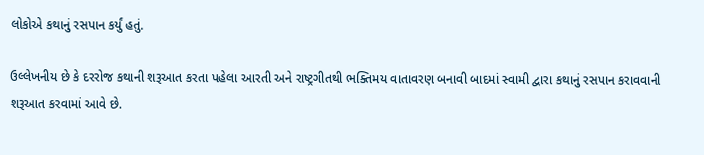લોકોએ કથાનું રસપાન કર્યું હતું.

ઉલ્લેખનીય છે કે દરરોજ કથાની શરૂઆત કરતા પહેલા આરતી અને રાષ્ટ્રગીતથી ભક્તિમય વાતાવરણ બનાવી બાદમાં સ્વામી દ્વારા કથાનું રસપાન કરાવવાની શરૂઆત કરવામાં આવે છે.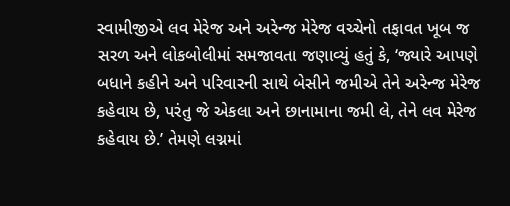સ્વામીજીએ લવ મેરેજ અને અરેન્જ મેરેજ વચ્ચેનો તફાવત ખૂબ જ સરળ અને લોકબોલીમાં સમજાવતા જણાવ્યું હતું કે, ‘જ્યારે આપણે બધાને કહીને અને પરિવારની સાથે બેસીને જમીએ તેને અરેન્જ મેરેજ કહેવાય છે, પરંતુ જે એકલા અને છાનામાના જમી લે, તેને લવ મેરેજ કહેવાય છે.’ તેમણે લગ્નમાં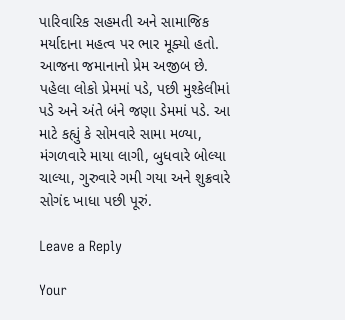પારિવારિક સહમતી અને સામાજિક મર્યાદાના મહત્વ પર ભાર મૂક્યો હતો. આજના જમાનાનો પ્રેમ અજીબ છે. પહેલા લોકો પ્રેમમાં પડે, પછી મુશ્કેલીમાં પડે અને અંતે બંને જણા ડેમમાં પડે. આ માટે કહ્યું કે સોમવારે સામા મળ્યા, મંગળવારે માયા લાગી, બુધવારે બોલ્યા ચાલ્યા, ગુરુવારે ગમી ગયા અને શુક્રવારે સોગંદ ખાધા પછી પૂરું.

Leave a Reply

Your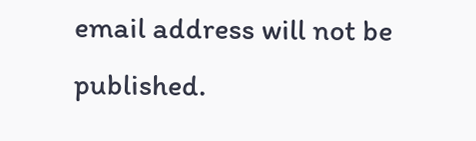email address will not be published.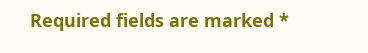Required fields are marked *